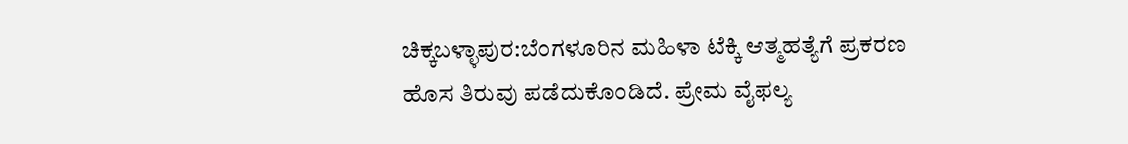ಚಿಕ್ಕಬಳ್ಳಾಪುರ:ಬೆಂಗಳೂರಿನ ಮಹಿಳಾ ಟೆಕ್ಕಿ ಆತ್ಮಹತ್ಯೆಗೆ ಪ್ರಕರಣ ಹೊಸ ತಿರುವು ಪಡೆದುಕೊಂಡಿದೆ. ಪ್ರೇಮ ವೈಫಲ್ಯ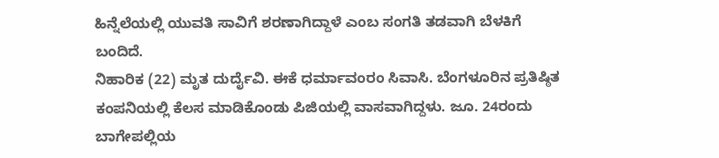ಹಿನ್ನೆಲೆಯಲ್ಲಿ ಯುವತಿ ಸಾವಿಗೆ ಶರಣಾಗಿದ್ದಾಳೆ ಎಂಬ ಸಂಗತಿ ತಡವಾಗಿ ಬೆಳಕಿಗೆ ಬಂದಿದೆ.
ನಿಹಾರಿಕ (22) ಮೃತ ದುರ್ದೈವಿ. ಈಕೆ ಧರ್ಮಾವಂರಂ ಸಿವಾಸಿ. ಬೆಂಗಳೂರಿನ ಪ್ರತಿಷ್ಠಿತ ಕಂಪನಿಯಲ್ಲಿ ಕೆಲಸ ಮಾಡಿಕೊಂಡು ಪಿಜಿಯಲ್ಲಿ ವಾಸವಾಗಿದ್ದಳು. ಜೂ. 24ರಂದು ಬಾಗೇಪಲ್ಲಿಯ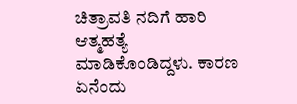ಚಿತ್ರಾವತಿ ನದಿಗೆ ಹಾರಿ ಆತ್ಮಹತ್ಯೆ ಮಾಡಿಕೊಂಡಿದ್ದಳು. ಕಾರಣ ಏನೆಂದು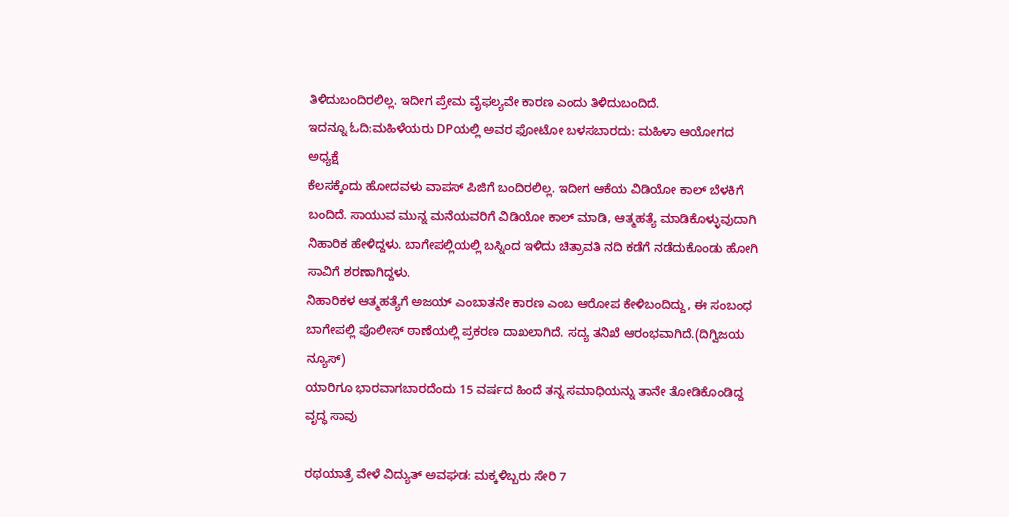ತಿಳಿದುಬಂದಿರಲಿಲ್ಲ. ಇದೀಗ ಪ್ರೇಮ ವೈಫಲ್ಯವೇ ಕಾರಣ ಎಂದು ತಿಳಿದುಬಂದಿದೆ.
ಇದನ್ನೂ ಓದಿ:ಮಹಿಳೆಯರು DPಯಲ್ಲಿ ಅವರ ಫೋಟೋ ಬಳಸಬಾರದು: ಮಹಿಳಾ ಆಯೋಗದ ಅಧ್ಯಕ್ಷೆ
ಕೆಲಸಕ್ಕೆಂದು ಹೋದವಳು ವಾಪಸ್ ಪಿಜಿಗೆ ಬಂದಿರಲಿಲ್ಲ. ಇದೀಗ ಆಕೆಯ ವಿಡಿಯೋ ಕಾಲ್ ಬೆಳಕಿಗೆ ಬಂದಿದೆ. ಸಾಯುವ ಮುನ್ನ ಮನೆಯವರಿಗೆ ವಿಡಿಯೋ ಕಾಲ್ ಮಾಡಿ, ಆತ್ಮಹತ್ಯೆ ಮಾಡಿಕೊಳ್ಳುವುದಾಗಿ ನಿಹಾರಿಕ ಹೇಳಿದ್ದಳು. ಬಾಗೇಪಲ್ಲಿಯಲ್ಲಿ ಬಸ್ನಿಂದ ಇಳಿದು ಚಿತ್ರಾವತಿ ನದಿ ಕಡೆಗೆ ನಡೆದುಕೊಂಡು ಹೋಗಿ ಸಾವಿಗೆ ಶರಣಾಗಿದ್ದಳು.
ನಿಹಾರಿಕಳ ಆತ್ಮಹತ್ಯೆಗೆ ಅಜಯ್ ಎಂಬಾತನೇ ಕಾರಣ ಎಂಬ ಆರೋಪ ಕೇಳಿಬಂದಿದ್ದು, ಈ ಸಂಬಂಧ ಬಾಗೇಪಲ್ಲಿ ಪೊಲೀಸ್ ಠಾಣೆಯಲ್ಲಿ ಪ್ರಕರಣ ದಾಖಲಾಗಿದೆ. ಸದ್ಯ ತನಿಖೆ ಆರಂಭವಾಗಿದೆ.(ದಿಗ್ವಿಜಯ ನ್ಯೂಸ್)
ಯಾರಿಗೂ ಭಾರವಾಗಬಾರದೆಂದು 15 ವರ್ಷದ ಹಿಂದೆ ತನ್ನ ಸಮಾಧಿಯನ್ನು ತಾನೇ ತೋಡಿಕೊಂಡಿದ್ದ ವೃದ್ಧ ಸಾವು

ರಥಯಾತ್ರೆ ವೇಳೆ ವಿದ್ಯುತ್ ಅವಘಡ: ಮಕ್ಕಳಿಬ್ಬರು ಸೇರಿ 7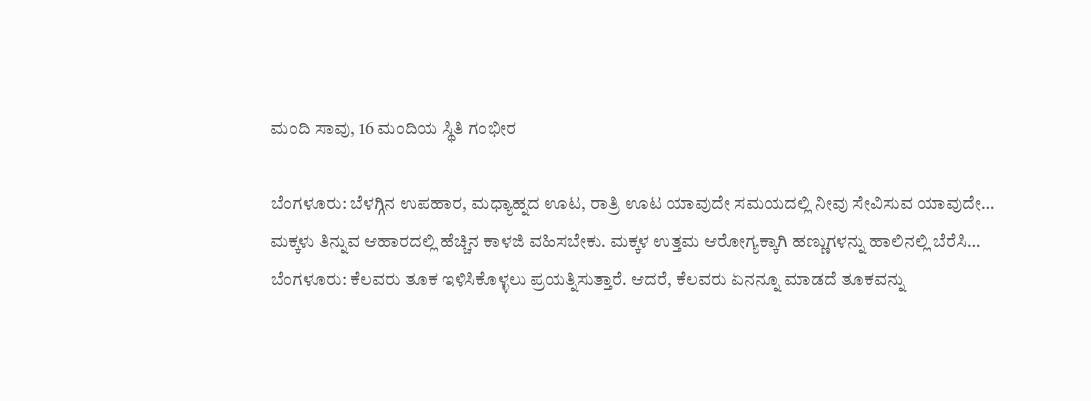ಮಂದಿ ಸಾವು, 16 ಮಂದಿಯ ಸ್ಥಿತಿ ಗಂಭೀರ

ಬೆಂಗಳೂರು: ಬೆಳಗ್ಗಿನ ಉಪಹಾರ, ಮಧ್ಯಾಹ್ನದ ಊಟ, ರಾತ್ರಿ ಊಟ ಯಾವುದೇ ಸಮಯದಲ್ಲಿ ನೀವು ಸೇವಿಸುವ ಯಾವುದೇ…
ಮಕ್ಕಳು ತಿನ್ನುವ ಆಹಾರದಲ್ಲಿ ಹೆಚ್ಚಿನ ಕಾಳಜಿ ವಹಿಸಬೇಕು. ಮಕ್ಕಳ ಉತ್ತಮ ಆರೋಗ್ಯಕ್ಕಾಗಿ ಹಣ್ಣುಗಳನ್ನು ಹಾಲಿನಲ್ಲಿ ಬೆರೆಸಿ…
ಬೆಂಗಳೂರು: ಕೆಲವರು ತೂಕ ಇಳಿಸಿಕೊಳ್ಳಲು ಪ್ರಯತ್ನಿಸುತ್ತಾರೆ. ಆದರೆ, ಕೆಲವರು ಏನನ್ನೂ ಮಾಡದೆ ತೂಕವನ್ನು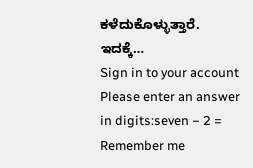ಕಳೆದುಕೊಳ್ಳುತ್ತಾರೆ. ಇದಕ್ಕೆ…
Sign in to your account
Please enter an answer in digits:seven − 2 =
Remember me